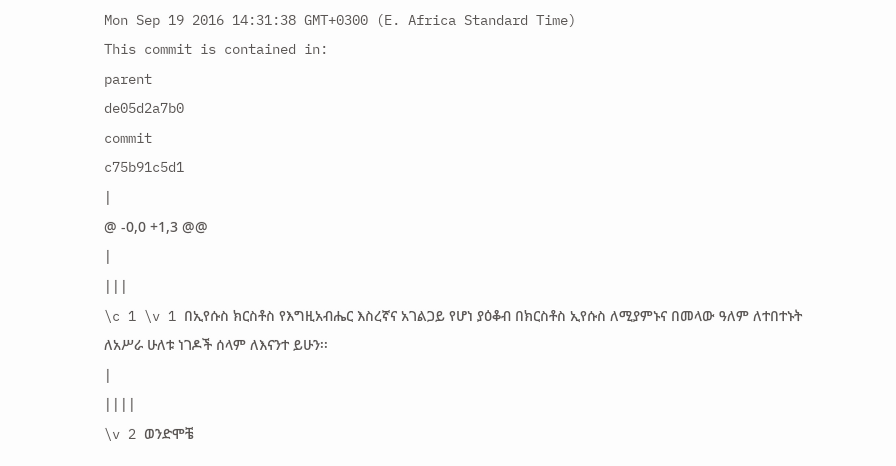Mon Sep 19 2016 14:31:38 GMT+0300 (E. Africa Standard Time)
This commit is contained in:
parent
de05d2a7b0
commit
c75b91c5d1
|
@ -0,0 +1,3 @@
|
|||
\c 1 \v 1 በኢየሱስ ክርስቶስ የእግዚአብሔር እስረኛና አገልጋይ የሆነ ያዕቆብ በክርስቶስ ኢየሱስ ለሚያምኑና በመላው ዓለም ለተበተኑት ለአሥራ ሁለቱ ነገዶች ሰላም ለእናንተ ይሁን፡፡
|
||||
\v 2 ወንድሞቼ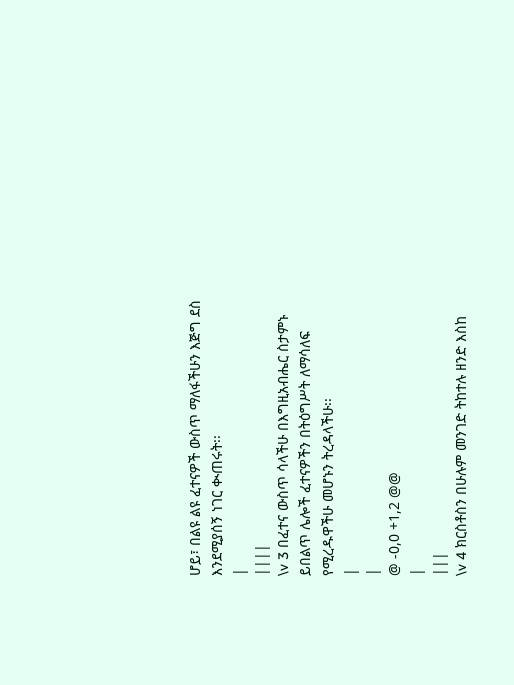ሆይ፣ በልዩ ልዩ ፈተናዎች ውስጥ ማለፋችሁን እጅግ ደስ እንደሚያሰኝ ነገር ቊጠሩት፡፡
|
||||
\v 3 በፈተና ውስጥ ሳላችሁ በእግዚአብሔር ስታምኑ ይበልጥ ሌሎች ፈተናዎችን በትዕግሥት ለማሳለፍ የሚረዱዋችሁ መሆኑን ትረዳላችሁ፡፡
|
|
@ -0,0 +1,2 @@
|
|||
\v 4 ክርስቶስን በሁሉም መንገድ ትከተሉ ዘንድ እስከ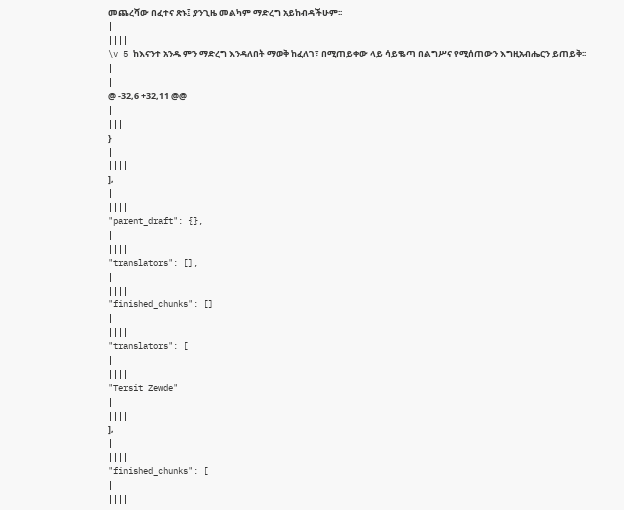መጨረሻው በፈተና ጽኑ፤ ያንጊዜ መልካም ማድረግ አይከብዳችሁም፡፡
|
||||
\v 5 ከእናንተ አንዱ ምን ማድረግ እንዳለበት ማወቅ ከፈለገ፣ በሚጠይቀው ላይ ሳይቈጣ በልግሥና የሚሰጠውን እግዚአብሔርን ይጠይቅ፡፡
|
|
@ -32,6 +32,11 @@
|
|||
}
|
||||
],
|
||||
"parent_draft": {},
|
||||
"translators": [],
|
||||
"finished_chunks": []
|
||||
"translators": [
|
||||
"Tersit Zewde"
|
||||
],
|
||||
"finished_chunks": [
|
||||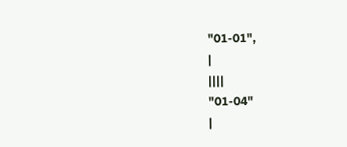"01-01",
|
||||
"01-04"
|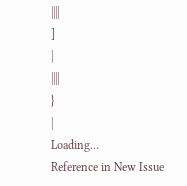||||
]
|
||||
}
|
Loading…
Reference in New Issue